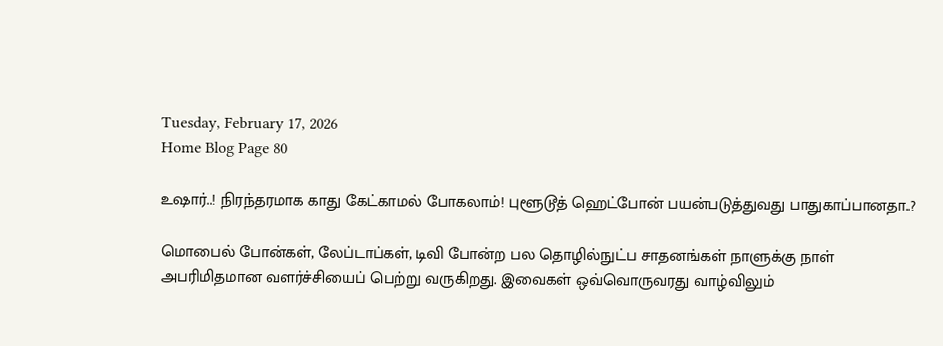Tuesday, February 17, 2026
Home Blog Page 80

உஷார்..! நிரந்தரமாக காது கேட்காமல் போகலாம்! புளூடூத் ஹெட்போன் பயன்படுத்துவது பாதுகாப்பானதா..?

மொபைல் போன்கள், லேப்டாப்கள், டிவி போன்ற பல தொழில்நுட்ப சாதனங்கள் நாளுக்கு நாள் அபரிமிதமான வளர்ச்சியைப் பெற்று வருகிறது. இவைகள் ஒவ்வொருவரது வாழ்விலும்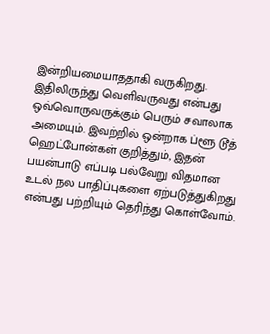இன்றியமையாததாகி வருகிறது. இதிலிருந்து வெளிவருவது என்பது ஒவ்வொருவருக்கும் பெரும் சவாலாக அமையும். இவற்றில் ஒன்றாக ப்ளூ டூத் ஹெட்போன்கள் குறித்தும், இதன் பயன்பாடு எப்படி பல்வேறு விதமான உடல் நல பாதிப்புகளை ஏற்படுத்துகிறது என்பது பற்றியும் தெரிந்து கொள்வோம்.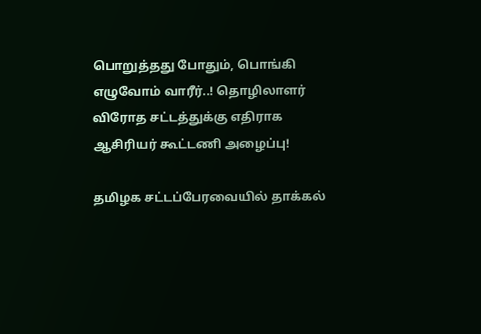பொறுத்தது போதும், பொங்கி எழுவோம் வாரீர்..! தொழிலாளர் விரோத சட்டத்துக்கு எதிராக ஆசிரியர் கூட்டணி அழைப்பு!

தமிழக சட்டப்பேரவையில் தாக்கல்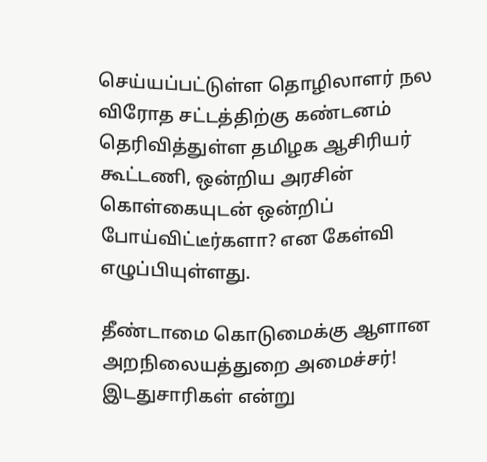செய்யப்பட்டுள்ள தொழிலாளர் நல விரோத சட்டத்திற்கு கண்டனம் தெரிவித்துள்ள தமிழக ஆசிரியர் கூட்டணி, ஒன்றிய அரசின் கொள்கையுடன் ஒன்றிப் போய்விட்டீர்களா? என கேள்வி எழுப்பியுள்ளது.

தீண்டாமை கொடுமைக்கு ஆளான அறநிலையத்துறை அமைச்சர்! இடதுசாரிகள் என்று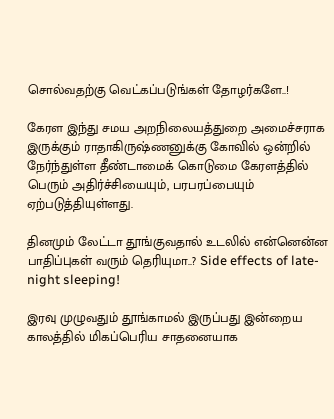சொல்வதற்கு வெட்கப்படுங்கள் தோழர்களே..!

கேரள இந்து சமய அறநிலையத்துறை அமைச்சராக இருக்கும் ராதாகிருஷ்ணனுக்கு கோவில் ஒன்றில் நேர்ந்துள்ள தீண்டாமைக் கொடுமை கேரளத்தில் பெரும் அதிர்ச்சியையும், பரபரப்பையும் ஏற்படுத்தியுள்ளது.

தினமும் லேட்டா தூங்குவதால் உடலில் என்னென்ன பாதிப்புகள் வரும் தெரியுமா..? Side effects of late-night sleeping!

இரவு முழுவதும் தூங்காமல் இருப்பது இன்றைய காலத்தில் மிகப்பெரிய சாதனையாக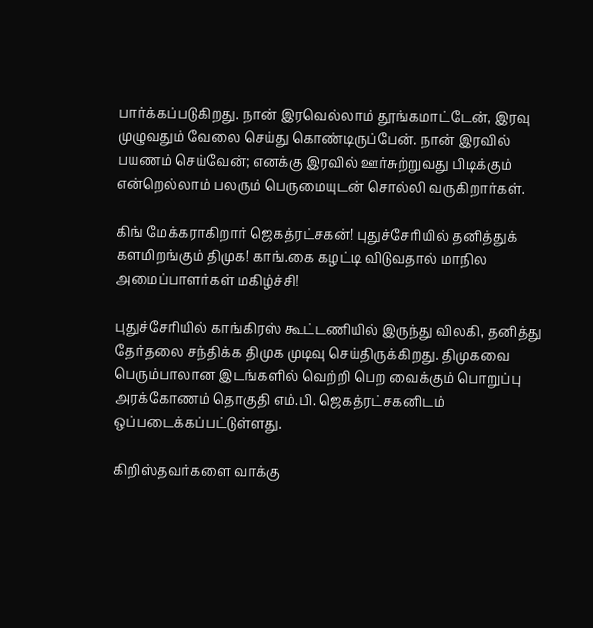பார்க்கப்படுகிறது. நான் இரவெல்லாம் தூங்கமாட்டேன், இரவு முழுவதும் வேலை செய்து கொண்டிருப்பேன். நான் இரவில் பயணம் செய்வேன்; எனக்கு இரவில் ஊர்சுற்றுவது பிடிக்கும் என்றெல்லாம் பலரும் பெருமையுடன் சொல்லி வருகிறார்கள்.

கிங் மேக்கராகிறார் ஜெகத்ரட்சகன்! புதுச்சேரியில் தனித்துக் களமிறங்கும் திமுக! காங்.கை கழட்டி விடுவதால் மாநில அமைப்பாளர்கள் மகிழ்ச்சி!

புதுச்சேரியில் காங்கிரஸ் கூட்டணியில் இருந்து விலகி, தனித்து தேர்தலை சந்திக்க திமுக முடிவு செய்திருக்கிறது. திமுகவை பெரும்பாலான இடங்களில் வெற்றி பெற வைக்கும் பொறுப்பு அரக்கோணம் தொகுதி எம்.பி. ஜெகத்ரட்சகனிடம் ஒப்படைக்கப்பட்டுள்ளது.

கிறிஸ்தவர்களை வாக்கு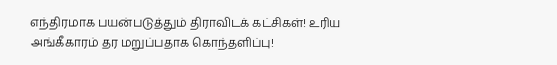எந்திரமாக பயன்படுத்தும் திராவிடக் கட்சிகள்! உரிய அங்கீகாரம் தர மறுப்பதாக கொந்தளிப்பு!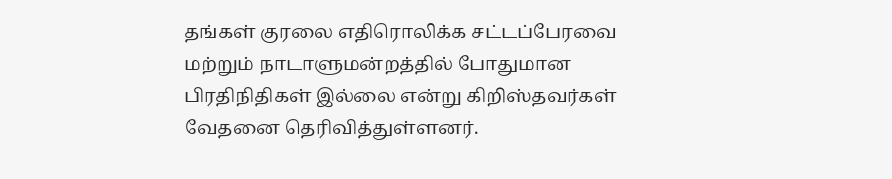தங்கள் குரலை எதிரொலிக்க சட்டப்பேரவை மற்றும் நாடாளுமன்றத்தில் போதுமான பிரதிநிதிகள் இல்லை என்று கிறிஸ்தவர்கள் வேதனை தெரிவித்துள்ளனர்.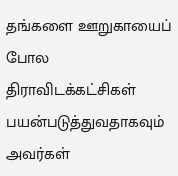தங்களை ஊறுகாயைப் போல திராவிடக்கட்சிகள் பயன்படுத்துவதாகவும் அவர்கள்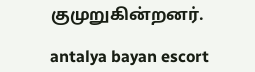குமுறுகின்றனர்.

antalya bayan escort